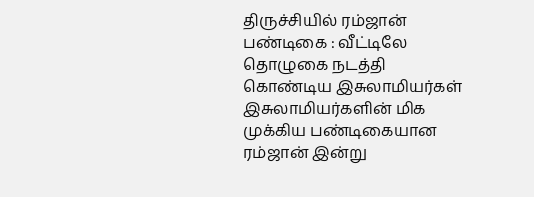திருச்சியில் ரம்ஜான் பண்டிகை : வீட்டிலே தொழுகை நடத்தி கொண்டிய இசுலாமியர்கள்
இசுலாமியர்களின் மிக முக்கிய பண்டிகையான ரம்ஜான் இன்று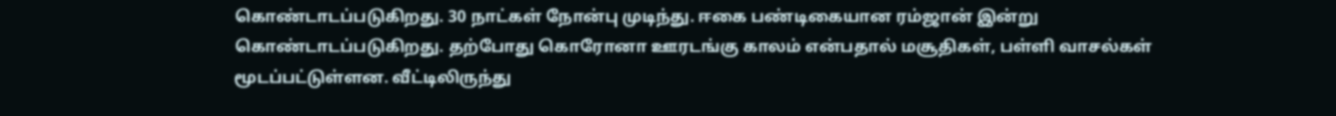கொண்டாடப்படுகிறது. 30 நாட்கள் நோன்பு முடிந்து. ஈகை பண்டிகையான ரம்ஜான் இன்று கொண்டாடப்படுகிறது. தற்போது கொரோனா ஊரடங்கு காலம் என்பதால் மசூதிகள், பள்ளி வாசல்கள் மூடப்பட்டுள்ளன. வீட்டிலிருந்து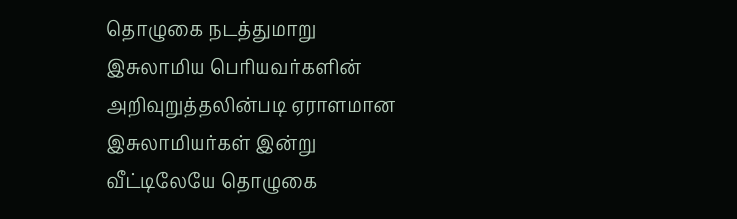தொழுகை நடத்துமாறு இசுலாமிய பெரியவர்களின் அறிவுறுத்தலின்படி ஏராளமான இசுலாமியர்கள் இன்று வீட்டிலேயே தொழுகை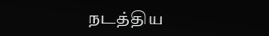நடத்திய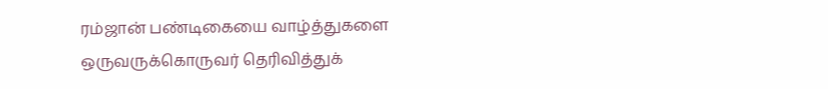ரம்ஜான் பண்டிகையை வாழ்த்துகளை ஒருவருக்கொருவர் தெரிவித்துக்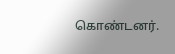கொண்டனர்.